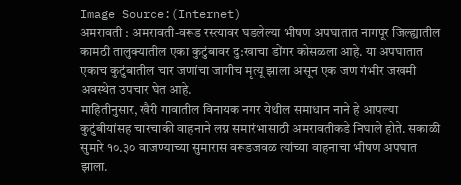Image Source:(Internet)
अमरावती : अमरावती-वरूड रस्त्यावर घडलेल्या भीषण अपघातात नागपूर जिल्ह्यातील कामठी तालुक्यातील एका कुटुंबावर दु:खाचा डोंगर कोसळला आहे. या अपघातात एकाच कुटुंबातील चार जणांचा जागीच मृत्यू झाला असून एक जण गंभीर जखमी अवस्थेत उपचार घेत आहे.
माहितीनुसार, खैरी गावातील विनायक नगर येथील समाधान नाने हे आपल्या कुटुंबीयांसह चारचाकी वाहनाने लग्न समारंभासाठी अमरावतीकडे निघाले होते. सकाळी सुमारे १०.३० वाजण्याच्या सुमारास वरूडजवळ त्यांच्या वाहनाचा भीषण अपघात झाला.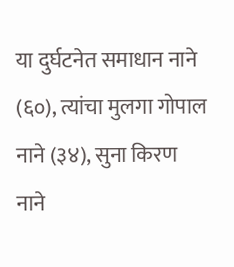या दुर्घटनेत समाधान नाने (६०), त्यांचा मुलगा गोपाल नाने (३४), सुना किरण नाने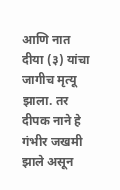आणि नात दीया (३) यांचा जागीच मृत्यू झाला. तर दीपक नाने हे गंभीर जखमी झाले असून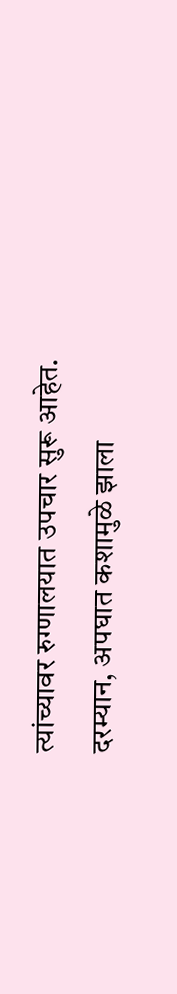त्यांच्यावर रुग्णालयात उपचार सुरू आहेत.
दरम्यान, अपघात कशामुळे झाला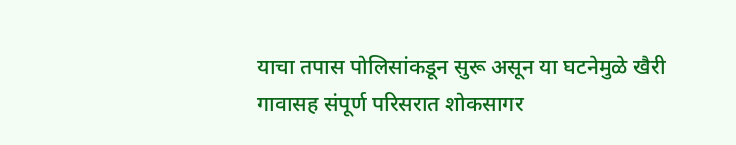याचा तपास पोलिसांकडून सुरू असून या घटनेमुळे खैरी गावासह संपूर्ण परिसरात शोकसागर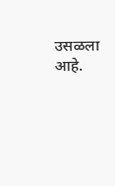उसळला आहे.